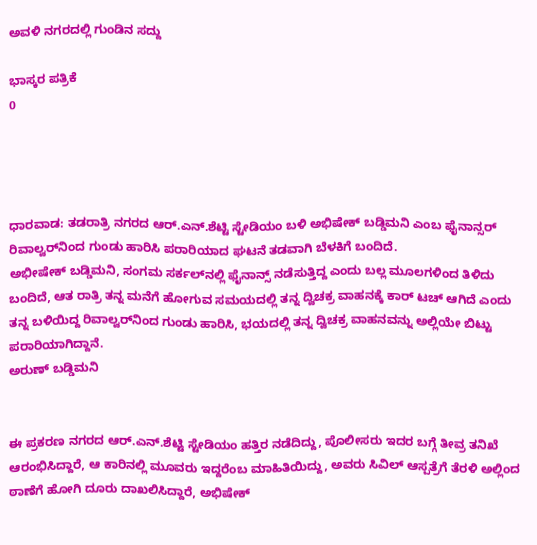ಅವಳಿ ನಗರದಲ್ಲಿ ಗುಂಡಿನ ಸದ್ದು

ಭಾಸ್ಕರ ಪತ್ರಿಕೆ
0




ಧಾರವಾಡ: ತಡರಾತ್ರಿ ನಗರದ ಆರ್‌.ಎನ್‌.ಶೆಟ್ಟಿ ಸ್ಟೇಡಿಯಂ ಬಳಿ ಅಭಿಷೇಕ್ ಬಡ್ಡಿಮನಿ ಎಂಬ ಫೈನಾನ್ಸರ್ ರಿವಾಲ್ವರ್‌ನಿಂದ ಗುಂಡು ಹಾರಿಸಿ ಪರಾರಿಯಾದ ಘಟನೆ ತಡವಾಗಿ ಬೆಳಕಿಗೆ ಬಂದಿದೆ.
ಅಭೀಷೇಕ್‌ ಬಡ್ಡಿಮನಿ, ಸಂಗಮ ಸರ್ಕಲ್‌ನಲ್ಲಿ ಫೈನಾನ್ಸ್ ನಡೆಸುತ್ತಿದ್ದ ಎಂದು ಬಲ್ಲ ಮೂಲಗಳಿಂದ ತಿಳಿದು ಬಂದಿದೆ, ಆತ ರಾತ್ರಿ ತನ್ನ ಮನೆಗೆ ಹೋಗುವ ಸಮಯದಲ್ಲಿ ತನ್ನ ದ್ವಿಚಕ್ರ ವಾಹನಕ್ಕೆ ಕಾರ್‌ ಟಚ್ ಆಗಿದೆ ಎಂದು ತನ್ನ ಬಳಿಯಿದ್ದ ರಿವಾಲ್ವರ್‌ನಿಂದ ಗುಂಡು ಹಾರಿಸಿ, ಭಯದಲ್ಲಿ ತನ್ನ ದ್ವಿಚಕ್ರ ವಾಹನವನ್ನು ಅಲ್ಲಿಯೇ ಬಿಟ್ಟು ಪರಾರಿಯಾಗಿದ್ದಾನೆ.
ಅರುಣ್ ಬಡ್ಡಿಮನಿ


ಈ ಪ್ರಕರಣ ನಗರದ ಆರ್.ಎನ್.ಶೆಟ್ಟಿ ಸ್ಟೇಡಿಯಂ ಹತ್ತಿರ ನಡೆದಿದ್ದು, ಪೊಲೀಸರು ಇದರ ಬಗ್ಗೆ ತೀವ್ರ ತನಿಖೆ ಆರಂಭಿಸಿದ್ದಾರೆ, ಆ ಕಾರಿನಲ್ಲಿ ಮೂವರು ಇದ್ದರೆಂಬ ಮಾಹಿತಿಯಿದ್ದು, ಅವರು ಸಿವಿಲ್ ಆಸ್ಪತ್ರೆಗೆ ತೆರಳಿ ಅಲ್ಲಿಂದ ಠಾಣೆಗೆ ಹೋಗಿ ದೂರು ದಾಖಲಿಸಿದ್ದಾರೆ, ಅಭಿಷೇಕ್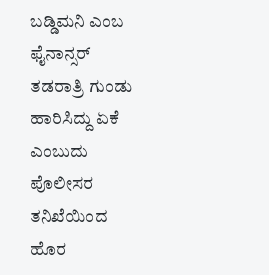ಬಡ್ಡಿಮನಿ ಎಂಬ ಫೈನಾನ್ಸರ್ ತಡರಾತ್ರಿ ಗುಂಡು ಹಾರಿಸಿದ್ದು ಏಕೆ ಎಂಬುದು ಪೊಲೀಸರ ತನಿಖೆಯಿಂದ ಹೊರ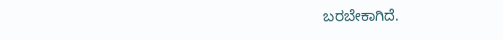ಬರಬೇಕಾಗಿದೆ.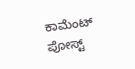ಕಾಮೆಂಟ್‌‌ ಪೋಸ್ಟ್‌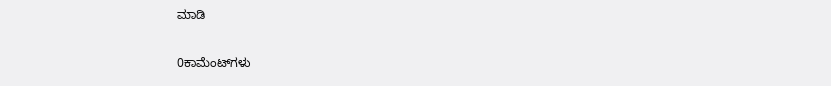ಮಾಡಿ

0ಕಾಮೆಂಟ್‌ಗಳು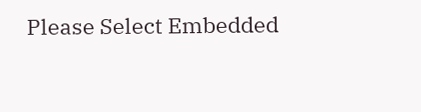Please Select Embedded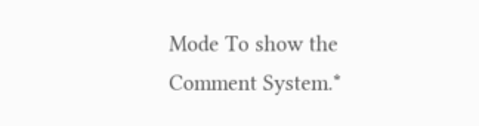Mode To show the Comment System.*